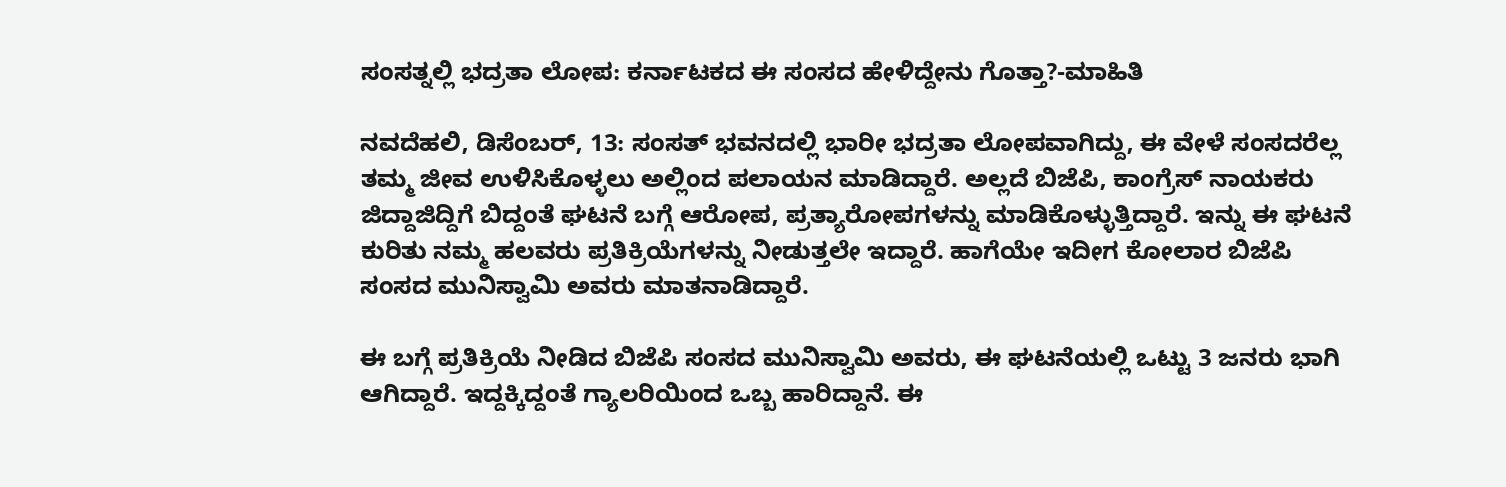ಸಂಸತ್ನಲ್ಲಿ ಭದ್ರತಾ ಲೋಪ: ಕರ್ನಾಟಕದ ಈ ಸಂಸದ ಹೇಳಿದ್ದೇನು ಗೊತ್ತಾ?-ಮಾಹಿತಿ

ನವದೆಹಲಿ, ಡಿಸೆಂಬರ್‌, 13: ಸಂಸತ್‌ ಭವನದಲ್ಲಿ ಭಾರೀ ಭದ್ರತಾ ಲೋಪವಾಗಿದ್ದು, ಈ ವೇಳೆ ಸಂಸದರೆಲ್ಲ ತಮ್ಮ ಜೀವ ಉಳಿಸಿಕೊಳ್ಳಲು ಅಲ್ಲಿಂದ ಪಲಾಯನ ಮಾಡಿದ್ದಾರೆ. ಅಲ್ಲದೆ ಬಿಜೆಪಿ, ಕಾಂಗ್ರೆಸ್‌ ನಾಯಕರು ಜಿದ್ದಾಜಿದ್ದಿಗೆ ಬಿದ್ದಂತೆ ಘಟನೆ ಬಗ್ಗೆ ಆರೋಪ, ಪ್ರತ್ಯಾರೋಪಗಳನ್ನು ಮಾಡಿಕೊಳ್ಳುತ್ತಿದ್ದಾರೆ. ಇನ್ನು ಈ ಘಟನೆ ಕುರಿತು ನಮ್ಮ ಹಲವರು ಪ್ರತಿಕ್ರಿಯೆಗಳನ್ನು ನೀಡುತ್ತಲೇ ಇದ್ದಾರೆ. ಹಾಗೆಯೇ ಇದೀಗ ಕೋಲಾರ ಬಿಜೆಪಿ ಸಂಸದ ಮುನಿಸ್ವಾಮಿ ಅವರು ಮಾತನಾಡಿದ್ದಾರೆ.

ಈ ಬಗ್ಗೆ ಪ್ರತಿಕ್ರಿಯೆ ನೀಡಿದ ಬಿಜೆಪಿ ಸಂಸದ ಮುನಿಸ್ವಾಮಿ ಅವರು, ಈ ಘಟನೆಯಲ್ಲಿ ಒಟ್ಟು 3 ಜನರು ಭಾಗಿ ಆಗಿದ್ದಾರೆ. ಇದ್ದಕ್ಕಿದ್ದಂತೆ ಗ್ಯಾಲರಿಯಿಂದ ಒಬ್ಬ ಹಾರಿದ್ದಾನೆ. ಈ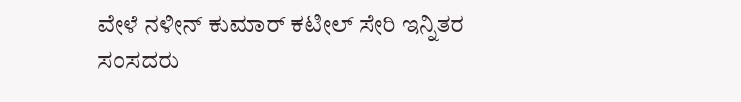ವೇಳೆ ನಳೀನ್ ಕುಮಾರ್ ಕಟೀಲ್ ಸೇರಿ ಇನ್ನಿತರ ಸಂಸದರು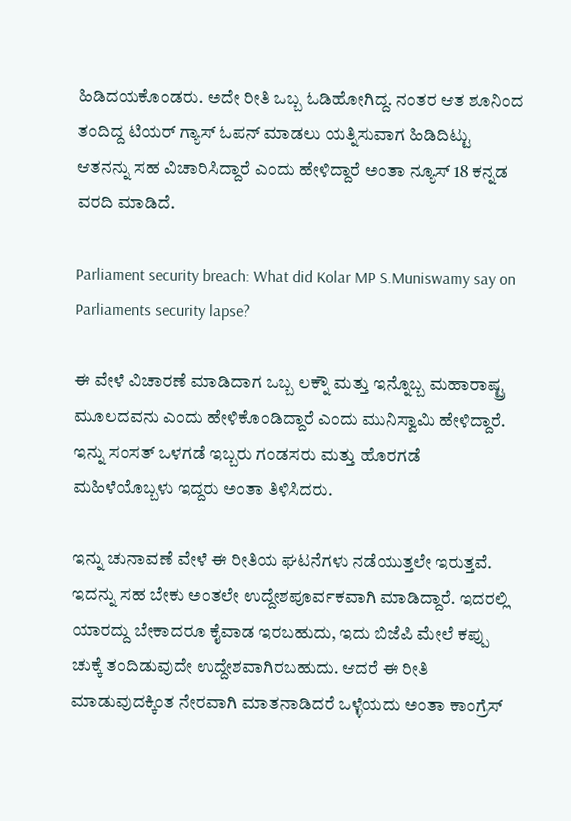ಹಿಡಿದಯಕೊಂಡರು. ಅದೇ ರೀತಿ ಒಬ್ಬ ಓಡಿಹೋಗಿದ್ದ. ನಂತರ ಆತ ಶೂನಿಂದ ತಂದಿದ್ದ ಟಿಯರ್ ಗ್ಯಾಸ್ ಓಪನ್ ಮಾಡಲು ಯತ್ನಿಸುವಾಗ ಹಿಡಿದಿಟ್ಟು ಆತನನ್ನು ಸಹ ವಿಚಾರಿಸಿದ್ದಾರೆ ಎಂದು ಹೇಳಿದ್ದಾರೆ ಅಂತಾ ನ್ಯೂಸ್‌ 18 ಕನ್ನಡ ವರದಿ ಮಾಡಿದೆ.

Parliament security breach: What did Kolar MP S.Muniswamy say on Parliaments security lapse?

ಈ ವೇಳೆ ವಿಚಾರಣೆ ಮಾಡಿದಾಗ ಒಬ್ಬ ಲಕ್ನೌ ಮತ್ತು ಇನ್ನೊಬ್ಬ ಮಹಾರಾಷ್ಟ್ರ ಮೂಲದವನು ಎಂದು ಹೇಳಿಕೊಂಡಿದ್ದಾರೆ ಎಂದು ಮುನಿಸ್ವಾಮಿ ಹೇಳಿದ್ದಾರೆ. ಇನ್ನು ಸಂಸತ್ ಒಳಗಡೆ ಇಬ್ಬರು ಗಂಡಸರು ಮತ್ತು ಹೊರಗಡೆ ಮಹಿಳೆಯೊಬ್ಬಳು ಇದ್ದರು ಅಂತಾ ತಿಳಿಸಿದರು.

ಇನ್ನು ಚುನಾವಣೆ ವೇಳೆ ಈ ರೀತಿಯ ಘಟನೆಗಳು ನಡೆಯುತ್ತಲೇ ಇರುತ್ತವೆ. ಇದನ್ನು ಸಹ ಬೇಕು ಅಂತಲೇ ಉದ್ದೇಶಪೂರ್ವಕವಾಗಿ ಮಾಡಿದ್ದಾರೆ. ಇದರಲ್ಲಿ ಯಾರದ್ದು ಬೇಕಾದರೂ ಕೈವಾಡ ಇರಬಹುದು, ಇದು ಬಿಜೆಪಿ ಮೇಲೆ ಕಪ್ಪು ಚುಕ್ಕೆ ತಂದಿಡುವುದೇ ಉದ್ದೇಶವಾಗಿರಬಹುದು. ಆದರೆ ಈ ರೀತಿ ಮಾಡುವುದಕ್ಕಿಂತ ನೇರವಾಗಿ ಮಾತನಾಡಿದರೆ ಒಳ್ಳೆಯದು ಅಂತಾ ಕಾಂಗ್ರೆಸ್‌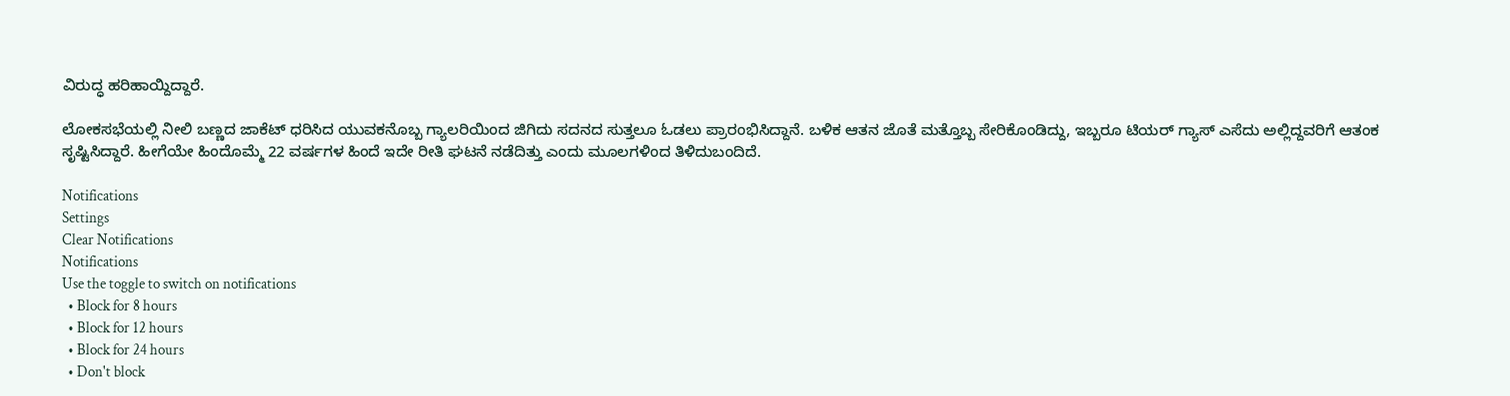ವಿರುದ್ಧ ಹರಿಹಾಯ್ದಿದ್ದಾರೆ.

ಲೋಕಸಭೆಯಲ್ಲಿ ನೀಲಿ ಬಣ್ಣದ ಜಾಕೆಟ್ ಧರಿಸಿದ ಯುವಕನೊಬ್ಬ ಗ್ಯಾಲರಿಯಿಂದ ಜಿಗಿದು ಸದನದ ಸುತ್ತಲೂ ಓಡಲು ಪ್ರಾರಂಭಿಸಿದ್ದಾನೆ. ಬಳಿಕ ಆತನ ಜೊತೆ ಮತ್ತೊಬ್ಬ ಸೇರಿಕೊಂಡಿದ್ದು, ಇಬ್ಬರೂ ಟಿಯರ್‌ ಗ್ಯಾಸ್‌ ಎಸೆದು ಅಲ್ಲಿದ್ದವರಿಗೆ ಆತಂಕ ಸೃಷ್ಟಿಸಿದ್ದಾರೆ. ಹೀಗೆಯೇ ಹಿಂದೊಮ್ಮೆ 22 ವರ್ಷಗಳ ಹಿಂದೆ ಇದೇ ರೀತಿ ಘಟನೆ ನಡೆದಿತ್ತು ಎಂದು ಮೂಲಗಳಿಂದ ತಿಳಿದುಬಂದಿದೆ.

Notifications
Settings
Clear Notifications
Notifications
Use the toggle to switch on notifications
  • Block for 8 hours
  • Block for 12 hours
  • Block for 24 hours
  • Don't block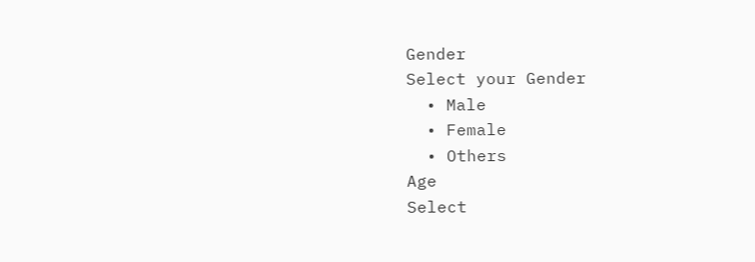Gender
Select your Gender
  • Male
  • Female
  • Others
Age
Select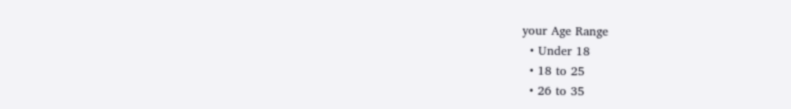your Age Range
  • Under 18
  • 18 to 25
  • 26 to 35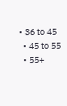• 36 to 45
  • 45 to 55
  • 55+